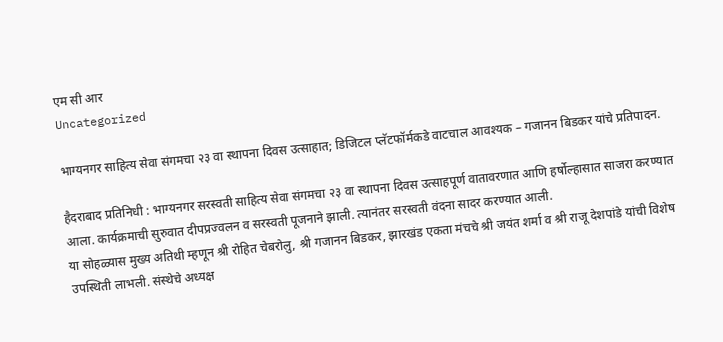एम सी आर
Uncategorized

भाग्यनगर साहित्य सेवा संगमचा २३ वा स्थापना दिवस उत्साहात; डिजिटल प्लॅटफॉर्मकडे वाटचाल आवश्यक – गजानन बिडकर यांचे प्रतिपादन.

हैदराबाद प्रतिनिधी : भाग्यनगर सरस्वती साहित्य सेवा संगमचा २३ वा स्थापना दिवस उत्साहपूर्ण वातावरणात आणि हर्षोल्हासात साजरा करण्यात आला. कार्यक्रमाची सुरुवात दीपप्रज्वलन व सरस्वती पूजनाने झाली. त्यानंतर सरस्वती वंदना सादर करण्यात आली.
या सोहळ्यास मुख्य अतिथी म्हणून श्री रोहित चेबरोलु, श्री गजानन बिडकर, झारखंड एकता मंचचे श्री जयंत शर्मा व श्री राजू देशपांडे यांची विशेष उपस्थिती लाभली. संस्थेचे अध्यक्ष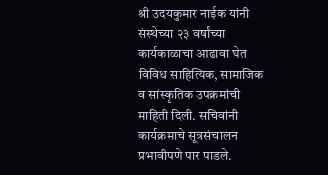श्री उदयकुमार नाईक यांनी संस्थेच्या २३ वर्षांच्या कार्यकाळाचा आढावा घेत विविध साहित्यिक, सामाजिक व सांस्कृतिक उपक्रमांची माहिती दिली. सचिवांनी कार्यक्रमाचे सूत्रसंचालन प्रभावीपणे पार पाडले.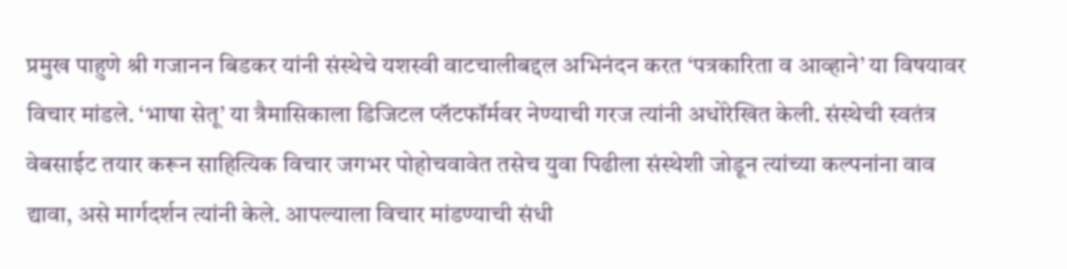प्रमुख पाहुणे श्री गजानन बिडकर यांनी संस्थेचे यशस्वी वाटचालीबद्दल अभिनंदन करत ‘पत्रकारिता व आव्हाने’ या विषयावर विचार मांडले. ‘भाषा सेतू’ या त्रैमासिकाला डिजिटल प्लॅटफॉर्मवर नेण्याची गरज त्यांनी अधोरेखित केली. संस्थेची स्वतंत्र वेबसाईट तयार करून साहित्यिक विचार जगभर पोहोचवावेत तसेच युवा पिढीला संस्थेशी जोडून त्यांच्या कल्पनांना वाव द्यावा, असे मार्गदर्शन त्यांनी केले. आपल्याला विचार मांडण्याची संधी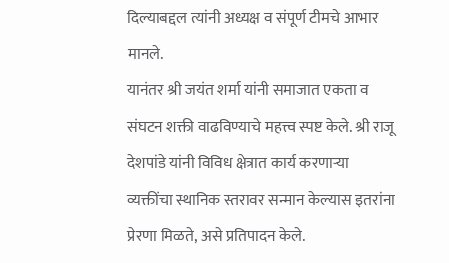दिल्याबद्दल त्यांनी अध्यक्ष व संपूर्ण टीमचे आभार मानले.
यानंतर श्री जयंत शर्मा यांनी समाजात एकता व संघटन शक्ती वाढविण्याचे महत्त्व स्पष्ट केले. श्री राजू देशपांडे यांनी विविध क्षेत्रात कार्य करणाऱ्या व्यक्तींचा स्थानिक स्तरावर सन्मान केल्यास इतरांना प्रेरणा मिळते, असे प्रतिपादन केले.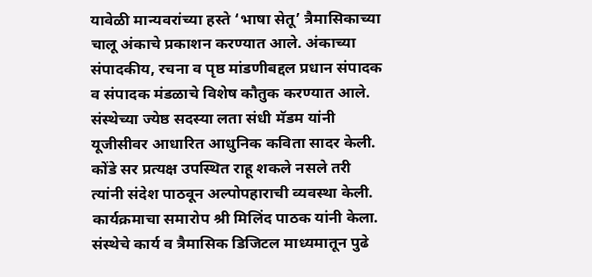यावेळी मान्यवरांच्या हस्ते ‘भाषा सेतू’ त्रैमासिकाच्या चालू अंकाचे प्रकाशन करण्यात आले. अंकाच्या संपादकीय, रचना व पृष्ठ मांडणीबद्दल प्रधान संपादक व संपादक मंडळाचे विशेष कौतुक करण्यात आले. संस्थेच्या ज्येष्ठ सदस्या लता संधी मॅडम यांनी यूजीसीवर आधारित आधुनिक कविता सादर केली.
कोंडे सर प्रत्यक्ष उपस्थित राहू शकले नसले तरी त्यांनी संदेश पाठवून अल्पोपहाराची व्यवस्था केली. कार्यक्रमाचा समारोप श्री मिलिंद पाठक यांनी केला. संस्थेचे कार्य व त्रैमासिक डिजिटल माध्यमातून पुढे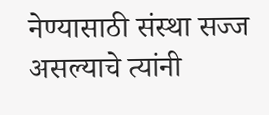नेण्यासाठी संस्था सज्ज असल्याचे त्यांनी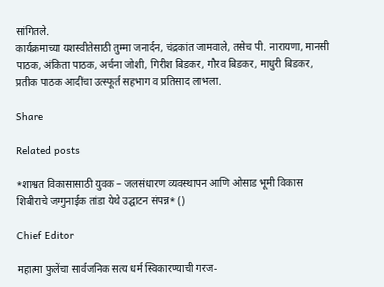सांगितले.
कार्यक्रमाच्या यशस्वीतेसाठी तुम्मा जनार्दन, चंद्रकांत जामवाले, तसेच पी. नारायणा, मानसी पाठक, अंकिता पाठक, अर्चना जोशी, गिरीश बिडकर, गौरव बिडकर, माधुरी बिडकर, प्रतीक पाठक आदींचा उत्स्फूर्त सहभाग व प्रतिसाद लाभला.

Share

Related posts

*शाश्वत विकासासाठी युवक – जलसंधारण व्यवस्थापन आणि ओसाड भूमी विकास शिबीराचे जग्गुनाईक तांडा येथे उद्घाटन संपन्न* ()

Chief Editor

महात्मा फुलेंचा सार्वजनिक सत्य धर्म स्विकारण्याची गरज-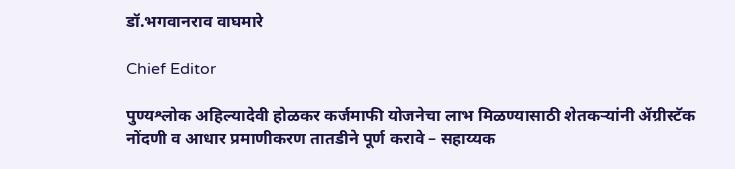डॉ.भगवानराव वाघमारे

Chief Editor

पुण्यश्लोक अहिल्यादेवी होळकर कर्जमाफी योजनेचा लाभ मिळण्यासाठी शेतकऱ्यांनी ॲग्रीस्टॅक नोंदणी व आधार प्रमाणीकरण तातडीने पूर्ण करावे – सहाय्यक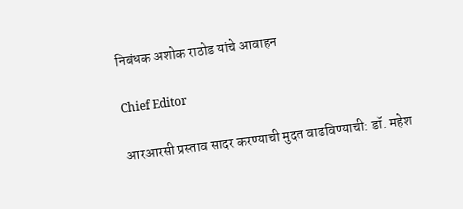निबंधक अशोक राठोड यांचे आवाहन

Chief Editor

आरआरसी प्रस्ताव सादर करण्याची मुदत वाढविण्याची: डॉ. महेश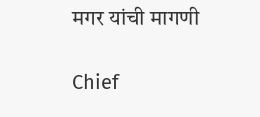मगर यांची मागणी

Chief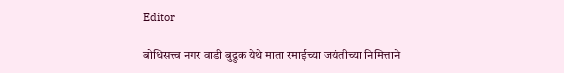Editor

बोधिसत्त्व नगर वाडी बुद्रुक येथे माता रमाईच्या जयंतीच्या निमित्ताने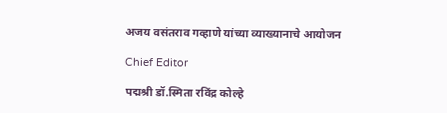अजय वसंतराव गव्हाणे यांच्या व्याख्यानाचे आयोजन

Chief Editor

पद्मश्री डॉ.स्मिता रविंद्र कोल्हे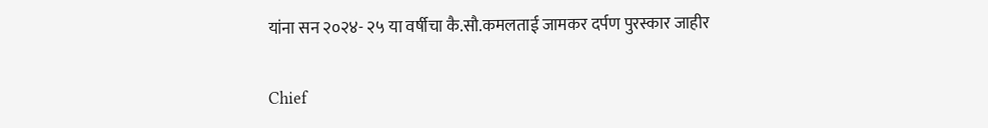यांना सन २०२४- २५ या वर्षीचा कै.सौ.कमलताई जामकर दर्पण पुरस्कार जाहीर

Chief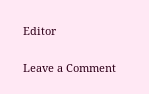Editor

Leave a Comment